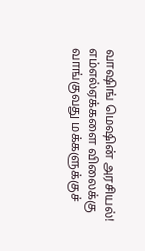வாஷிங் மெஷின் அரசியல்! எம்எல்ஏக்களை விலைக்கு வாங்குவது மக்களுக்குச்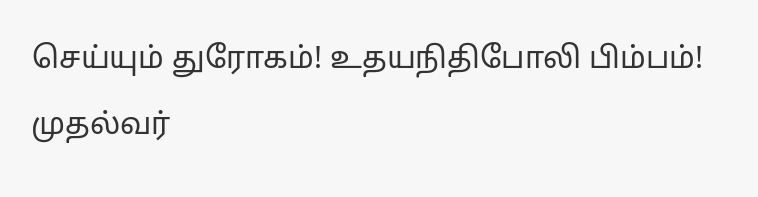செய்யும் துரோகம்! உதயநிதிபோலி பிம்பம்! முதல்வர்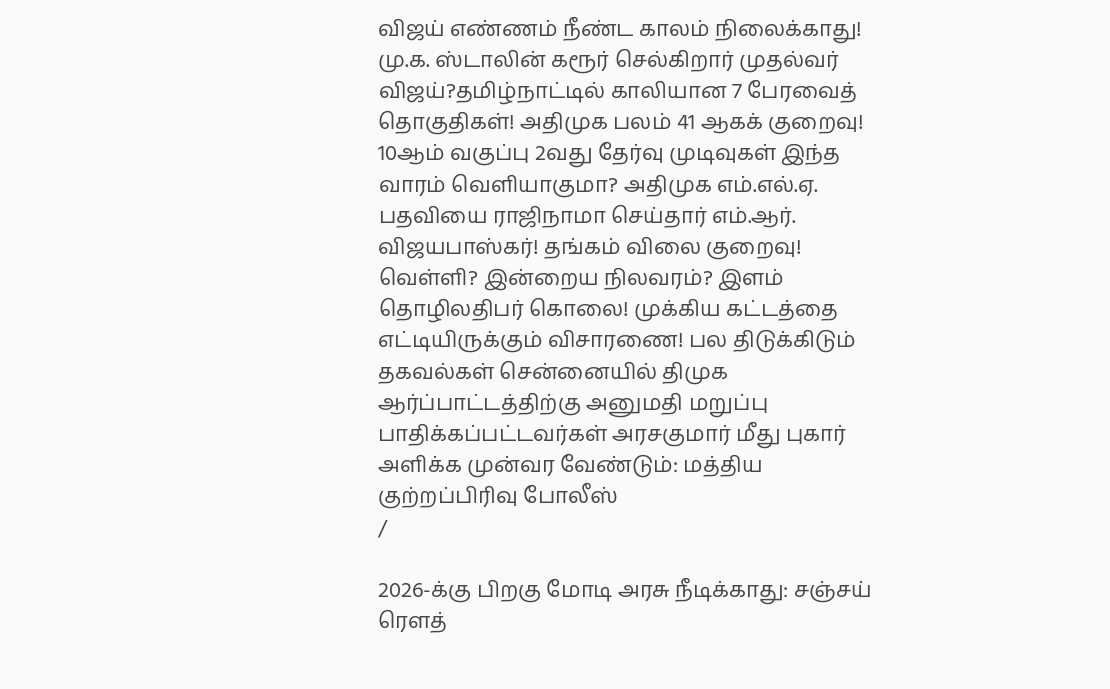விஜய் எண்ணம் நீண்ட காலம் நிலைக்காது! மு.க. ஸ்டாலின் கரூர் செல்கிறார் முதல்வர் விஜய்?தமிழ்நாட்டில் காலியான 7 பேரவைத் தொகுதிகள்! அதிமுக பலம் 41 ஆகக் குறைவு! 10ஆம் வகுப்பு 2வது தேர்வு முடிவுகள் இந்த வாரம் வெளியாகுமா? அதிமுக எம்.எல்.ஏ. பதவியை ராஜிநாமா செய்தார் எம்.ஆர். விஜயபாஸ்கர்! தங்கம் விலை குறைவு! வெள்ளி? இன்றைய நிலவரம்? இளம் தொழிலதிபர் கொலை! முக்கிய கட்டத்தை எட்டியிருக்கும் விசாரணை! பல திடுக்கிடும் தகவல்கள் சென்னையில் திமுக ஆர்ப்பாட்டத்திற்கு அனுமதி மறுப்பு பாதிக்கப்பட்டவர்கள் அரசகுமார் மீது புகார் அளிக்க முன்வர வேண்டும்: மத்திய குற்றப்பிரிவு போலீஸ்
/

2026-க்கு பிறகு மோடி அரசு நீடிக்காது: சஞ்சய் ரெளத்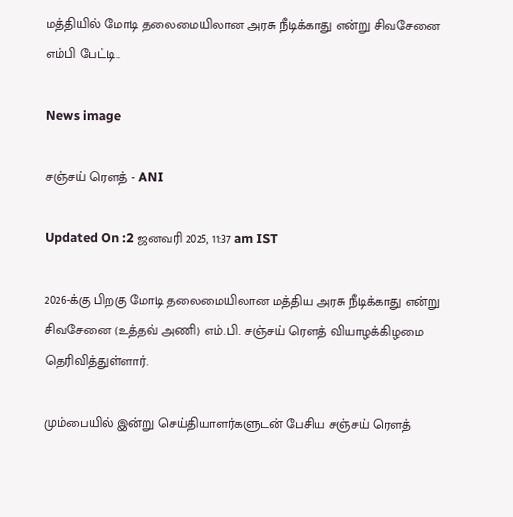மத்தியில் மோடி தலைமையிலான அரசு நீடிக்காது என்று சிவசேனை எம்பி பேட்டி..

News image

சஞ்சய் ரெளத் - ANI

Updated On :2 ஜனவரி 2025, 11:37 am IST

2026-க்கு பிறகு மோடி தலைமையிலான மத்திய அரசு நீடிக்காது என்று சிவசேனை (உத்தவ் அணி) எம்.பி. சஞ்சய் ரெளத் வியாழக்கிழமை தெரிவித்துள்ளார்.

மும்பையில் இன்று செய்தியாளர்களுடன் பேசிய சஞ்சய் ரெளத்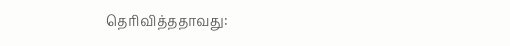தெரிவித்ததாவது: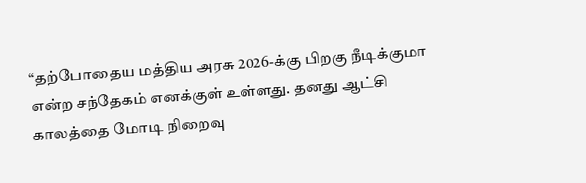“தற்போதைய மத்திய அரசு 2026-க்கு பிறகு நீடிக்குமா என்ற சந்தேகம் எனக்குள் உள்ளது. தனது ஆட்சி காலத்தை மோடி நிறைவு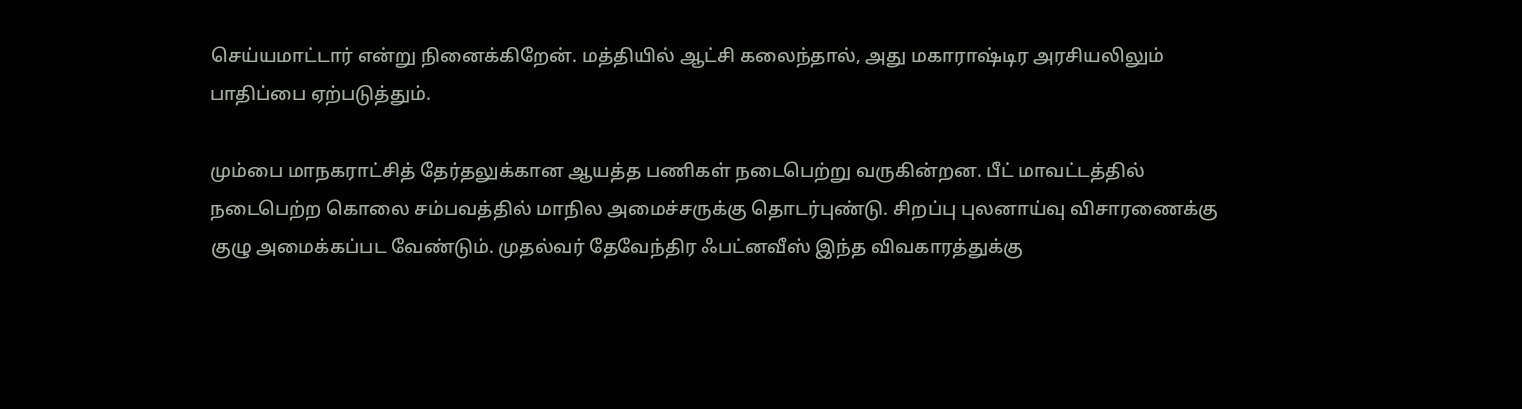செய்யமாட்டார் என்று நினைக்கிறேன். மத்தியில் ஆட்சி கலைந்தால், அது மகாராஷ்டிர அரசியலிலும் பாதிப்பை ஏற்படுத்தும்.

மும்பை மாநகராட்சித் தேர்தலுக்கான ஆயத்த பணிகள் நடைபெற்று வருகின்றன. பீட் மாவட்டத்தில் நடைபெற்ற கொலை சம்பவத்தில் மாநில அமைச்சருக்கு தொடர்புண்டு. சிறப்பு புலனாய்வு விசாரணைக்கு குழு அமைக்கப்பட வேண்டும். முதல்வர் தேவேந்திர ஃபட்னவீஸ் இந்த விவகாரத்துக்கு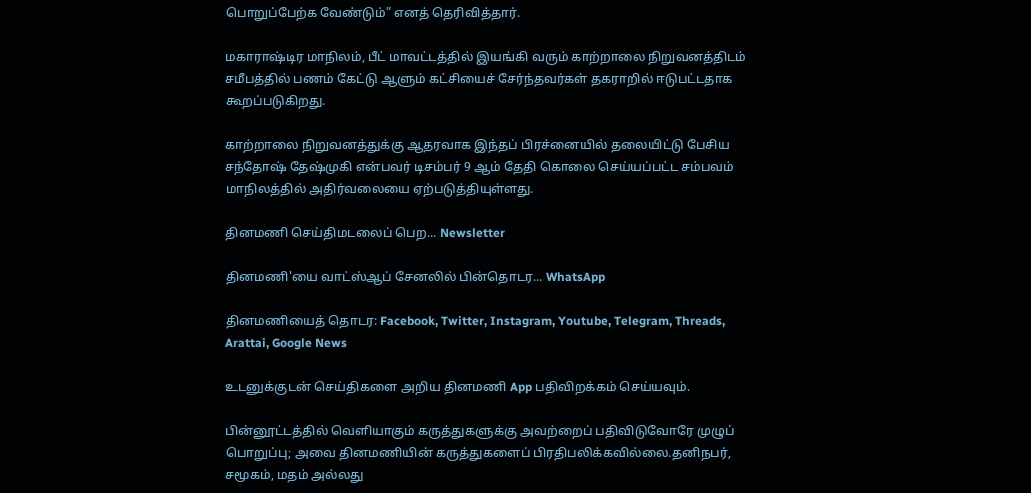பொறுப்பேற்க வேண்டும்” எனத் தெரிவித்தார்.

மகாராஷ்டிர மாநிலம், பீட் மாவட்டத்தில் இயங்கி வரும் காற்றாலை நிறுவனத்திடம் சமீபத்தில் பணம் கேட்டு ஆளும் கட்சியைச் சேர்ந்தவர்கள் தகராறில் ஈடுபட்டதாக கூறப்படுகிறது.

காற்றாலை நிறுவனத்துக்கு ஆதரவாக இந்தப் பிரச்னையில் தலையிட்டு பேசிய சந்தோஷ் தேஷ்முகி என்பவர் டிசம்பர் 9 ஆம் தேதி கொலை செய்யப்பட்ட சம்பவம் மாநிலத்தில் அதிர்வலையை ஏற்படுத்தியுள்ளது.

தினமணி செய்திமடலைப் பெற... Newsletter

தினமணி'யை வாட்ஸ்ஆப் சேனலில் பின்தொடர... WhatsApp

தினமணியைத் தொடர: Facebook, Twitter, Instagram, Youtube, Telegram, Threads, Arattai, Google News

உடனுக்குடன் செய்திகளை அறிய தினமணி App பதிவிறக்கம் செய்யவும்.

பின்னூட்டத்தில் வெளியாகும் கருத்துகளுக்கு அவற்றைப் பதிவிடுவோரே முழுப் பொறுப்பு; அவை தினமணியின் கருத்துகளைப் பிரதிபலிக்கவில்லை.தனிநபர், சமூகம், மதம் அல்லது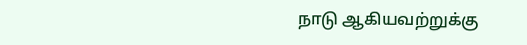நாடு ஆகியவற்றுக்கு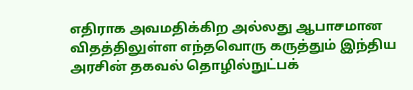எதிராக அவமதிக்கிற அல்லது ஆபாசமான விதத்திலுள்ள எந்தவொரு கருத்தும் இந்திய அரசின் தகவல் தொழில்நுட்பக்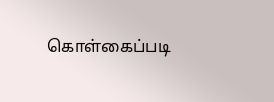கொள்கைப்படி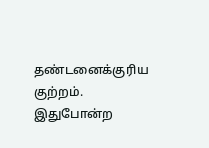தண்டனைக்குரிய குற்றம். இதுபோன்ற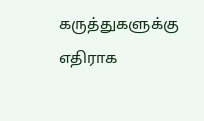கருத்துகளுக்கு எதிராக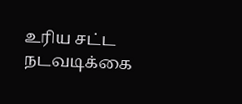உரிய சட்ட நடவடிக்கை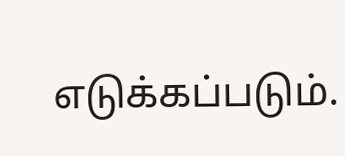எடுக்கப்படும்.